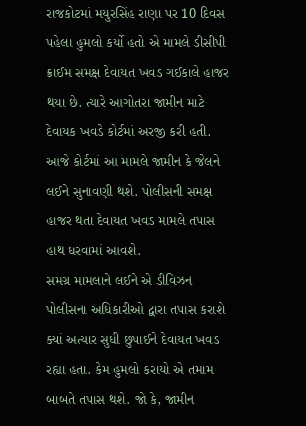રાજકોટમાં મયુરસિંહ રાણા પર 10 દિવસ પહેલા હુમલો કર્યો હતો એ મામલે ડીસીપી ક્રાઈમ સમક્ષ દેવાયત ખવડ ગઈકાલે હાજર થયા છે. ત્યારે આગોતરા જામીન માટે દેવાયક ખવડે કોર્ટમાં અરજી કરી હતી. આજે કોર્ટમાં આ મામલે જામીન કે જેલને લઈને સુનાવણી થશે. પોલીસની સમક્ષ હાજર થતા દેવાયત ખવડ મામલે તપાસ હાથ ધરવામાં આવશે.
સમગ્ર મામલાને લઈને એ ડીવિઝન પોલીસના અધિકારીઓ દ્વારા તપાસ કરાશે ક્યાં અત્યાર સુધી છુપાઈને દેવાયત ખવડ રહ્યા હતા. કેમ હુમલો કરાયો એ તમામ બાબતે તપાસ થશે. જો કે, જામીન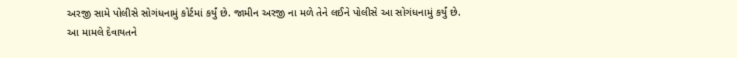અરજી સામે પોલીસે સોગંધનામું કોર્ટમાં કર્યું છે. જામીન અરજી ના મળે તેને લઈને પોલીસે આ સોગંધનામું કર્યું છે.
આ મામલે દેવાયતને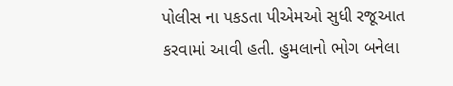પોલીસ ના પકડતા પીએમઓ સુધી રજૂઆત કરવામાં આવી હતી. હુમલાનો ભોગ બનેલા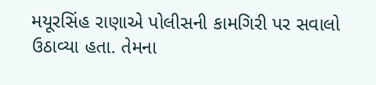મયૂરસિંહ રાણાએ પોલીસની કામગિરી પર સવાલો ઉઠાવ્યા હતા. તેમના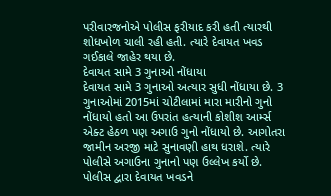પરીવારજનોએ પોલીસ ફરીયાદ કરી હતી ત્યારથી શોધખોળ ચાલી રહી હતી. ત્યારે દેવાયત ખવડ ગઈકાલે જાહેર થયા છે.
દેવાયત સામે 3 ગુનાઓ નોંધાયા
દેવાયત સામે 3 ગુનાઓ અત્યાર સુધી નોંધાયા છે. 3 ગુનાઓમાં 2015માં ચોટીલામાં મારા મારીનો ગુનો નોંધાયો હતો આ ઉપરાંત હત્યાની કોશીશ આર્મ્સ એક્ટ હેઠળ પણ અગાઉ ગુનો નોંધાયો છે. આગોતરા જામીન અરજી માટે સુનાવણી હાથ ધરાશે. ત્યારે પોલીસે અગાઉના ગુનાનો પણ ઉલ્લેખ કર્યો છે. પોલીસ દ્વારા દેવાયત ખવડને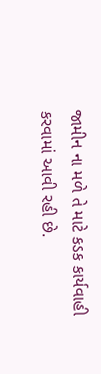જામીન ના મળે તે માટે કડક કાર્યવાહી કરવામાં આવી રહી છે.